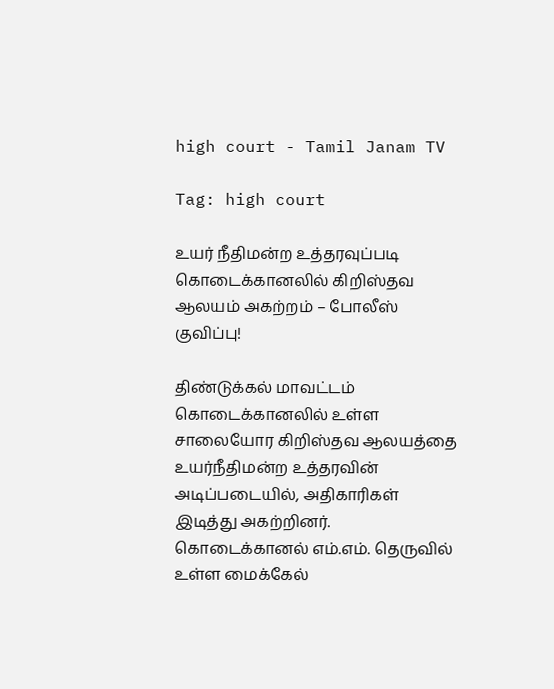high court - Tamil Janam TV

Tag: high court

உயர் நீதிமன்ற உத்தரவுப்படி கொடைக்கானலில் கிறிஸ்தவ ஆலயம் அகற்றம் – போலீஸ் குவிப்பு!

திண்டுக்கல் மாவட்டம் கொடைக்கானலில் உள்ள சாலையோர கிறிஸ்தவ ஆலயத்தை உயர்நீதிமன்ற உத்தரவின் அடிப்படையில், அதிகாரிகள் இடித்து அகற்றினர். கொடைக்கானல் எம்.எம். தெருவில் உள்ள மைக்கேல்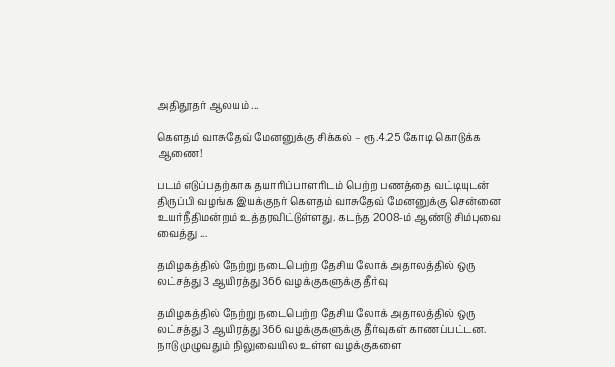அதிதூதர் ஆலயம் ...

கெளதம் வாசுதேவ் மேனனுக்கு சிக்கல் – ரூ.4.25 கோடி கொடுக்க ஆணை!

படம் எடுப்பதற்காக தயாரிப்பாளரிடம் பெற்ற பணத்தை வட்டியுடன் திருப்பி வழங்க இயக்குநர் கெளதம் வாசுதேவ் மேனனுக்கு சென்னை உயர்நீதிமன்றம் உத்தரவிட்டுள்ளது. கடந்த 2008-ம் ஆண்டு சிம்புவை வைத்து ...

தமிழகத்தில் நேற்று நடைபெற்ற தேசிய லோக் அதாலத்தில் ஒரு லட்சத்து 3 ஆயிரத்து 366 வழக்குகளுக்கு தீர்வு

தமிழகத்தில் நேற்று நடைபெற்ற தேசிய லோக் அதாலத்தில் ஒரு லட்சத்து 3 ஆயிரத்து 366 வழக்குகளுக்கு தீர்வுகள் காணப்பட்டன. நாடு முழுவதும் நிலுவையில உள்ள வழக்குகளை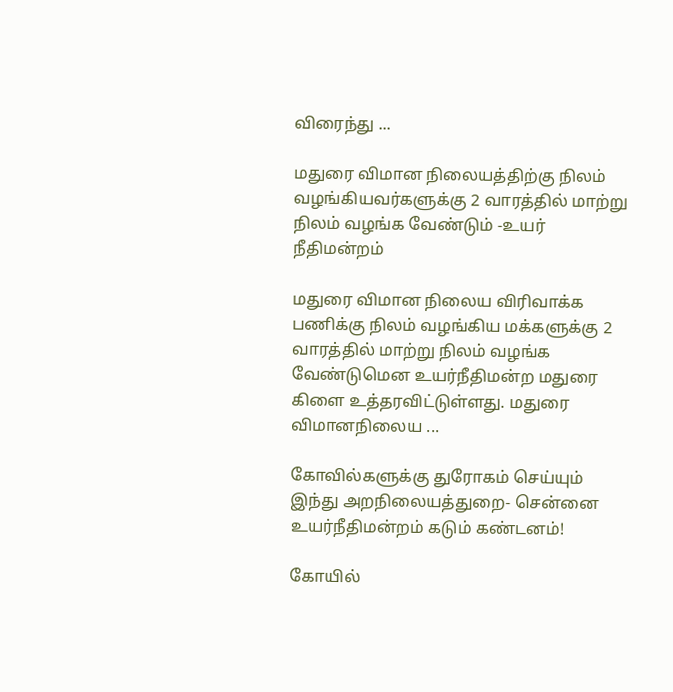விரைந்து ...

மதுரை விமான நிலையத்திற்கு நிலம் வழங்கியவர்களுக்கு 2 வாரத்தில் மாற்று நிலம் வழங்க வேண்டும் -உயர் நீதிமன்றம்

மதுரை விமான நிலைய விரிவாக்க பணிக்கு நிலம் வழங்கிய மக்களுக்கு 2 வாரத்தில் மாற்று நிலம் வழங்க வேண்டுமென உயர்நீதிமன்ற மதுரை கிளை உத்தரவிட்டுள்ளது. மதுரை விமானநிலைய ...

கோவில்களுக்கு துரோகம் செய்யும் இந்து அறநிலையத்துறை- சென்னை உயர்நீதிமன்றம் கடும் கண்டனம்!

கோயில்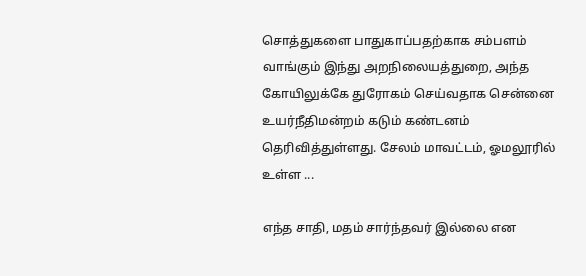சொத்துகளை பாதுகாப்பதற்காக சம்பளம் வாங்கும் இந்து அறநிலையத்துறை, அந்த கோயிலுக்கே துரோகம் செய்வதாக சென்னை உயர்நீதிமன்றம் கடும் கண்டனம் தெரிவித்துள்ளது. சேலம் மாவட்டம், ஓமலூரில் உள்ள ...

எந்த சாதி, மதம் சார்ந்தவர் இல்லை என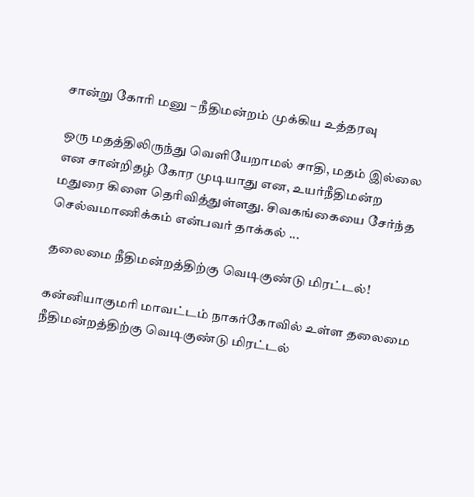சான்று கோரி மனு – நீதிமன்றம் முக்கிய உத்தரவு

ஒரு மதத்திலிருந்து வெளியேறாமல் சாதி, மதம் இல்லை என சான்றிதழ் கோர முடியாது என, உயர்நீதிமன்ற மதுரை கிளை தெரிவித்துள்ளது. சிவகங்கையை சேர்ந்த செல்வமாணிக்கம் என்பவர் தாக்கல் ...

தலைமை நீதிமன்றத்திற்கு வெடிகுண்டு மிரட்டல்!

கன்னியாகுமரி மாவட்டம் நாகர்கோவில் உள்ள தலைமை நீதிமன்றத்திற்கு வெடிகுண்டு மிரட்டல்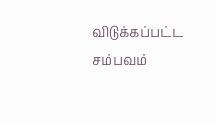விடுக்கப்பட்ட சம்பவம்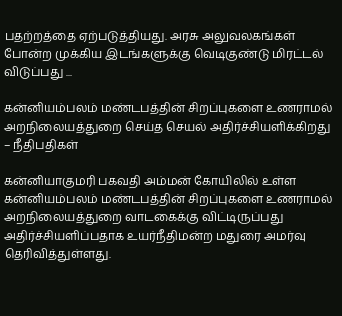பதற்றத்தை ஏற்படுத்தியது. அரசு அலுவலகங்கள் போன்ற முக்கிய இடங்களுக்கு வெடிகுண்டு மிரட்டல் விடுப்பது ...

கன்னியம்பலம் மண்டபத்தின் சிறப்புகளை உணராமல் அறநிலையத்துறை செய்த செயல் அதிர்ச்சியளிக்கிறது – நீதிபதிகள்

கன்னியாகுமரி பகவதி அம்மன் கோயிலில் உள்ள கன்னியம்பலம் மண்டபத்தின் சிறப்புகளை உணராமல் அறநிலையத்துறை வாடகைக்கு விட்டிருப்பது அதிர்ச்சியளிப்பதாக உயர்நீதிமன்ற மதுரை அமர்வு தெரிவித்துள்ளது.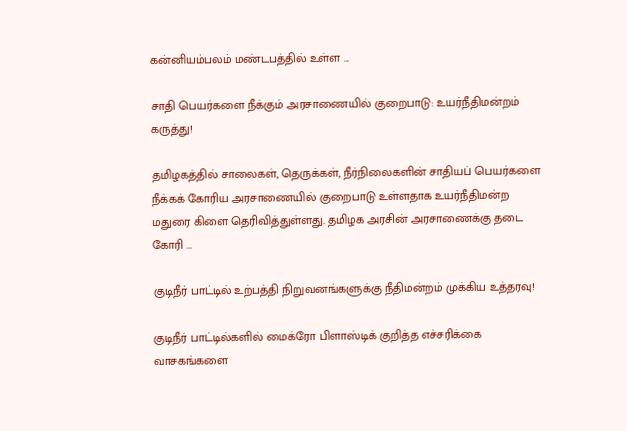கன்னியம்பலம் மண்டபத்தில் உள்ள ...

சாதி பெயர்களை நீக்கும் அரசாணையில் குறைபாடு: உயர்நீதிமன்றம் கருத்து!

தமிழகத்தில் சாலைகள், தெருக்கள், நீர்நிலைகளின் சாதியப் பெயர்களை நீக்கக் கோரிய அரசாணையில் குறைபாடு உள்ளதாக உயர்நீதிமன்ற மதுரை கிளை தெரிவித்துள்ளது. தமிழக அரசின் அரசாணைக்கு தடை கோரி ...

குடிநீர் பாட்டில் உற்பத்தி நிறுவனங்களுக்கு நீதிமன்றம் முக்கிய உத்தரவு!

குடிநீர் பாட்டில்களில் மைக்ரோ பிளாஸ்டிக் குறித்த எச்சரிக்கை வாசகங்களை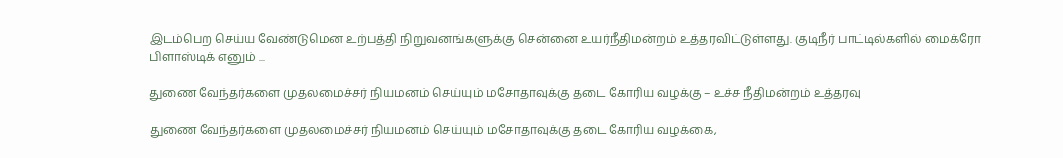இடம்பெற செய்ய வேண்டுமென உற்பத்தி நிறுவனங்களுக்கு சென்னை உயர்நீதிமன்றம் உத்தரவிட்டுள்ளது. குடிநீர் பாட்டில்களில் மைக்ரோ பிளாஸ்டிக் எனும் ...

துணை வேந்தர்களை முதலமைச்சர் நியமனம் செய்யும் மசோதாவுக்கு தடை கோரிய வழக்கு – உச்ச நீதிமன்றம் உத்தரவு

துணை வேந்தர்களை முதலமைச்சர் நியமனம் செய்யும் மசோதாவுக்கு தடை கோரிய வழக்கை,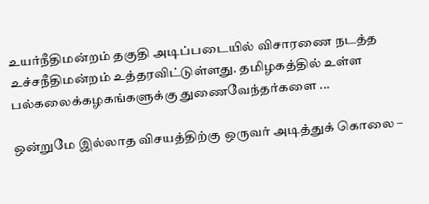உயர்நீதிமன்றம் தகுதி அடிப்படையில் விசாரணை நடத்த உச்சநீதிமன்றம் உத்தரவிட்டுள்ளது. தமிழகத்தில் உள்ள பல்கலைக்கழகங்களுக்கு துணைவேந்தர்களை ...

ஒன்றுமே இல்லாத விசயத்திற்கு ஒருவர் அடித்துக் கொலை –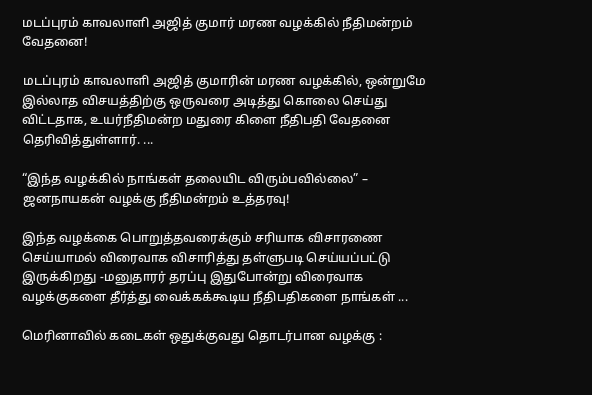மடப்புரம் காவலாளி அஜித் குமார் மரண வழக்கில் நீதிமன்றம் வேதனை!

மடப்புரம் காவலாளி அஜித் குமாரின் மரண வழக்கில், ஒன்றுமே இல்லாத விசயத்திற்கு ஒருவரை அடித்து கொலை செய்து விட்டதாக, உயர்நீதிமன்ற மதுரை கிளை நீதிபதி வேதனை தெரிவித்துள்ளார். ...

“இந்த வழக்கில் நாங்கள் தலையிட விரும்பவில்லை” – ஜனநாயகன் வழக்கு நீதிமன்றம் உத்தரவு!

இந்த வழக்கை பொறுத்தவரைக்கும் சரியாக விசாரணை செய்யாமல் விரைவாக விசாரித்து தள்ளுபடி செய்யப்பட்டு இருக்கிறது -மனுதாரர் தரப்பு இதுபோன்று விரைவாக வழக்குகளை தீர்த்து வைக்கக்கூடிய நீதிபதிகளை நாங்கள் ...

மெரினாவில் கடைகள் ஒதுக்குவது தொடர்பான வழக்கு :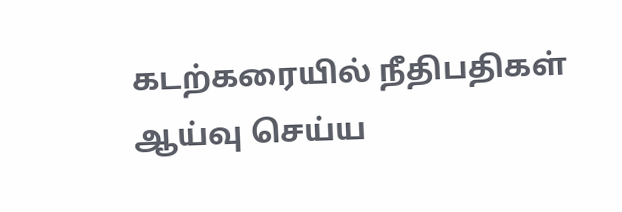கடற்கரையில் நீதிபதிகள் ஆய்வு செய்ய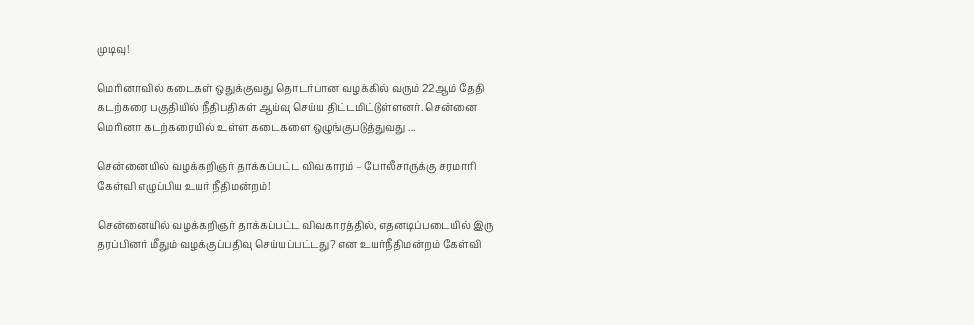முடிவு!

மெரினாவில் கடைகள் ஒதுக்குவது தொடர்பான வழக்கில் வரும் 22ஆம் தேதி கடற்கரை பகுதியில் நீதிபதிகள் ஆய்வு செய்ய திட்டமிட்டுள்ளனர். சென்னை மெரினா கடற்கரையில் உள்ள கடைகளை ஒழுங்குபடுத்துவது ...

சென்னையில் வழக்கறிஞர் தாக்கப்பட்ட விவகாரம் – போலீசாருக்கு சரமாரி கேள்வி எழுப்பிய உயர் நீதிமன்றம்!

சென்னையில் வழக்கறிஞர் தாக்கப்பட்ட விவகாரத்தில், எதனடிப்படையில் இரு தரப்பினர் மீதும் வழக்குப்பதிவு செய்யப்பட்டது? என உயர்நீதிமன்றம் கேள்வி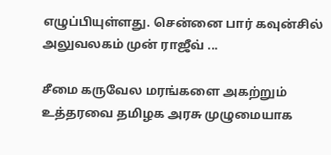எழுப்பியுள்ளது. சென்னை பார் கவுன்சில் அலுவலகம் முன் ராஜீவ் ...

சீமை கருவேல மரங்களை அகற்றும் உத்தரவை தமிழக அரசு முழுமையாக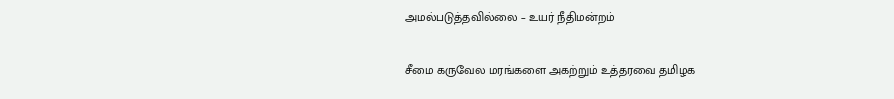அமல்படுத்தவில்லை – உயர் நீதிமன்றம்

சீமை கருவேல மரங்களை அகற்றும் உத்தரவை தமிழக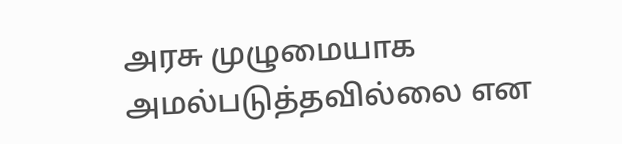அரசு முழுமையாக அமல்படுத்தவில்லை என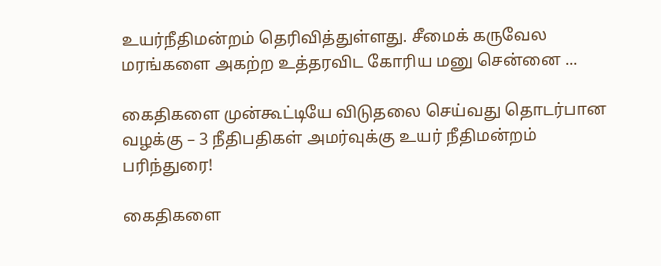உயர்நீதிமன்றம் தெரிவித்துள்ளது. சீமைக் கருவேல மரங்களை அகற்ற உத்தரவிட கோரிய மனு சென்னை ...

கைதிகளை முன்கூட்டியே விடுதலை செய்வது தொடர்பான வழக்கு – 3 நீதிபதிகள் அமர்வுக்கு உயர் நீதிமன்றம் பரிந்துரை!

கைதிகளை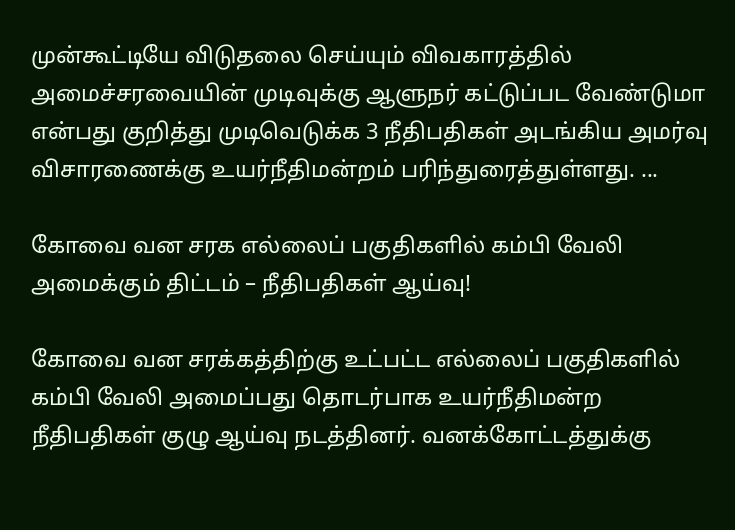முன்கூட்டியே விடுதலை செய்யும் விவகாரத்தில் அமைச்சரவையின் முடிவுக்கு ஆளுநர் கட்டுப்பட வேண்டுமா என்பது குறித்து முடிவெடுக்க 3 நீதிபதிகள் அடங்கிய அமர்வு விசாரணைக்கு உயர்நீதிமன்றம் பரிந்துரைத்துள்ளது. ...

கோவை வன சரக எல்லைப் பகுதிகளில் கம்பி வேலி அமைக்கும் திட்டம் – நீதிபதிகள் ஆய்வு!

கோவை வன சரக்கத்திற்கு உட்பட்ட எல்லைப் பகுதிகளில் கம்பி வேலி அமைப்பது தொடர்பாக உயர்நீதிமன்ற நீதிபதிகள் குழு ஆய்வு நடத்தினர். வனக்கோட்டத்துக்கு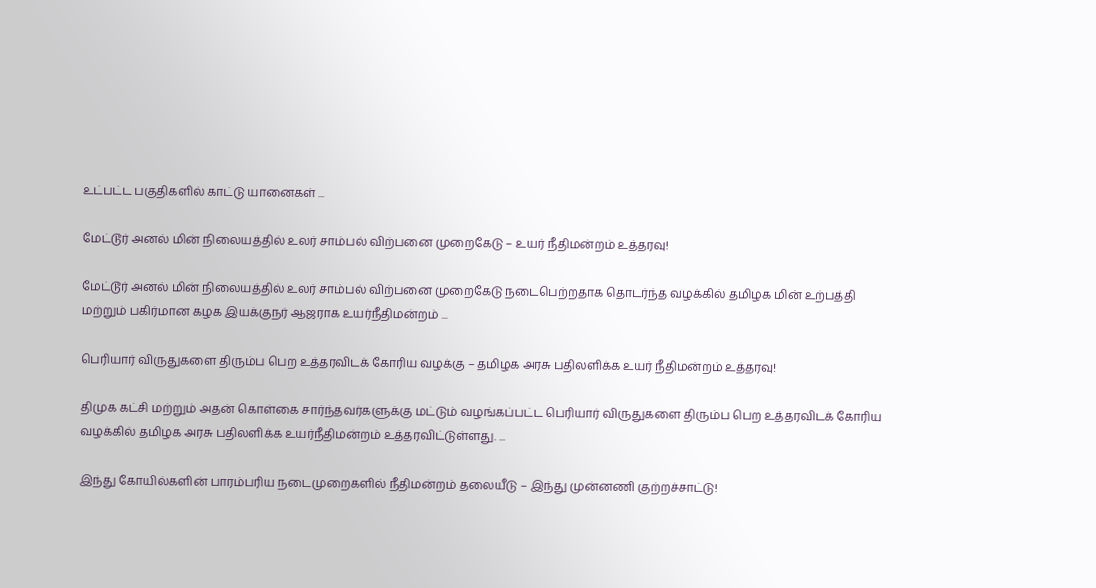உட்பட்ட பகுதிகளில் காட்டு யானைகள் ...

மேட்டூர் அனல் மின் நிலையத்தில் உலர் சாம்பல் விற்பனை முறைகேடு – உயர் நீதிமன்றம் உத்தரவு!

மேட்டூர் அனல் மின் நிலையத்தில் உலர் சாம்பல் விற்பனை முறைகேடு நடைபெற்றதாக தொடர்ந்த வழக்கில் தமிழக மின் உற்பத்தி மற்றும் பகிர்மான கழக இயக்குநர் ஆஜராக உயர்நீதிமன்றம் ...

பெரியார் விருதுகளை திரும்ப பெற உத்தரவிடக் கோரிய வழக்கு – தமிழக அரசு பதிலளிக்க உயர் நீதிமன்றம் உத்தரவு!

திமுக கட்சி மற்றும் அதன் கொள்கை சார்ந்தவர்களுக்கு மட்டும் வழங்கப்பட்ட பெரியார் விருதுகளை திரும்ப பெற உத்தரவிடக் கோரிய வழக்கில் தமிழக அரசு பதிலளிக்க உயர்நீதிமன்றம் உத்தரவிட்டுள்ளது. ...

இந்து கோயில்களின் பாரம்பரிய நடைமுறைகளில் நீதிமன்றம் தலையீடு – இந்து முன்னணி குற்றச்சாட்டு!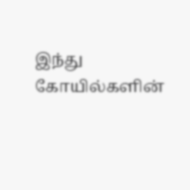இந்து கோயில்களின்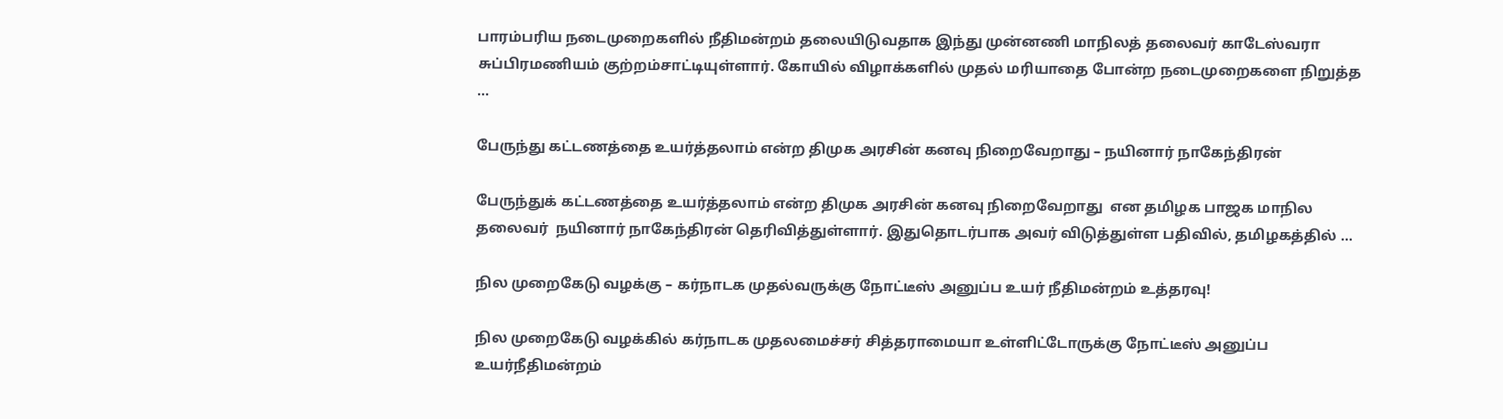பாரம்பரிய நடைமுறைகளில் நீதிமன்றம் தலையிடுவதாக இந்து முன்னணி மாநிலத் தலைவர் காடேஸ்வரா சுப்பிரமணியம் குற்றம்சாட்டியுள்ளார். கோயில் விழாக்களில் முதல் மரியாதை போன்ற நடைமுறைகளை நிறுத்த ...

பேருந்து கட்டணத்தை உயர்த்தலாம் என்ற திமுக அரசின் கனவு நிறைவேறாது – நயினார் நாகேந்திரன்

பேருந்துக் கட்டணத்தை உயர்த்தலாம் என்ற திமுக அரசின் கனவு நிறைவேறாது  என தமிழக பாஜக மாநில தலைவர்  நயினார் நாகேந்திரன் தெரிவித்துள்ளார். இதுதொடர்பாக அவர் விடுத்துள்ள பதிவில், தமிழகத்தில் ...

நில முறைகேடு வழக்கு – கர்நாடக முதல்வருக்கு நோட்டீஸ் அனுப்ப உயர் நீதிமன்றம் உத்தரவு!

நில முறைகேடு வழக்கில் கர்நாடக முதலமைச்சர் சித்தராமையா உள்ளிட்டோருக்கு நோட்டீஸ் அனுப்ப உயர்நீதிமன்றம்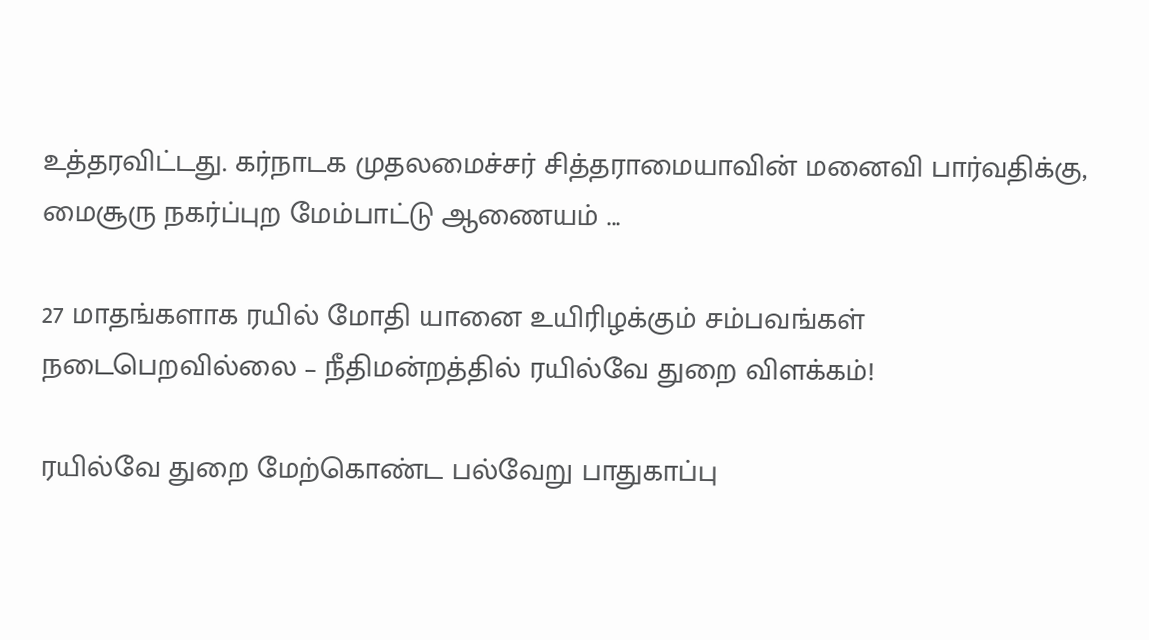உத்தரவிட்டது. கர்நாடக முதலமைச்சர் சித்தராமையாவின் மனைவி பார்வதிக்கு, மைசூரு நகர்ப்புற மேம்பாட்டு ஆணையம் ...

27 மாதங்களாக ரயில் மோதி யானை உயிரிழக்கும் சம்பவங்கள் நடைபெறவில்லை – நீதிமன்றத்தில் ரயில்வே துறை விளக்கம்!

ரயில்வே துறை மேற்கொண்ட பல்வேறு பாதுகாப்பு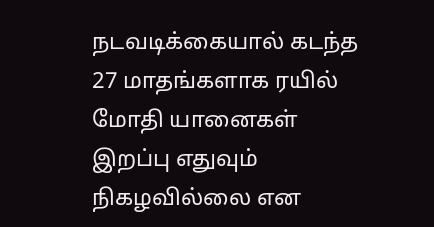நடவடிக்கையால் கடந்த 27 மாதங்களாக ரயில் மோதி யானைகள் இறப்பு எதுவும் நிகழவில்லை என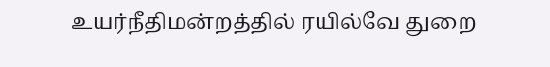உயர்நீதிமன்றத்தில் ரயில்வே துறை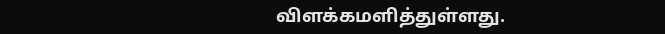விளக்கமளித்துள்ளது.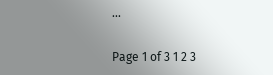...

Page 1 of 3 1 2 3